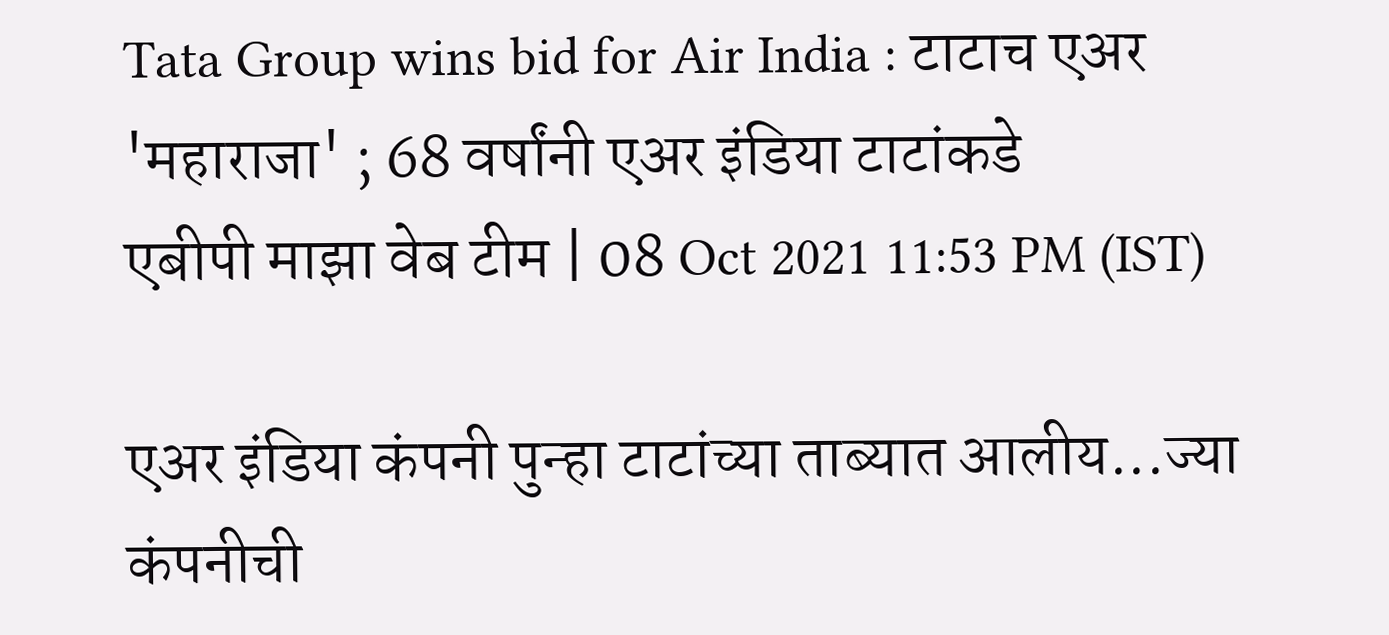Tata Group wins bid for Air India : टाटाच एअर 'महाराजा' ; 68 वर्षांनी एअर इंडिया टाटांकडे
एबीपी माझा वेब टीम | 08 Oct 2021 11:53 PM (IST)

एअर इंडिया कंपनी पुन्हा टाटांच्या ताब्यात आलीय...ज्या कंपनीची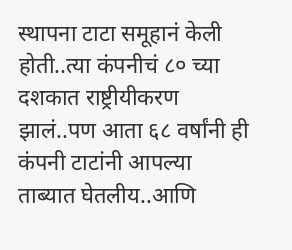स्थापना टाटा समूहानं केली होती..त्या कंपनीचं ८० च्या दशकात राष्ट्रीयीकरण झालं..पण आता ६८ वर्षांनी ही कंपनी टाटांनी आपल्या ताब्यात घेतलीय..आणि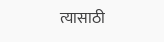त्यासाठी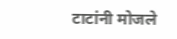टाटांनी मोजले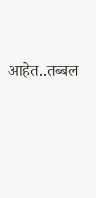आहेत..तब्बल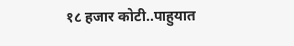१८ हजार कोटी..पाहुयात